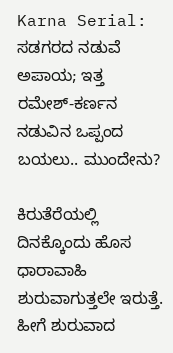Karna Serial: ಸಡಗರದ ನಡುವೆ ಅಪಾಯ; ಇತ್ತ ರಮೇಶ್-ಕರ್ಣನ ನಡುವಿನ ಒಪ್ಪಂದ ಬಯಲು.. ಮುಂದೇನು?

ಕಿರುತೆರೆಯಲ್ಲಿ ದಿನಕ್ಕೊಂದು ಹೊಸ ಧಾರಾವಾಹಿ ಶುರುವಾಗುತ್ತಲೇ ಇರುತ್ತೆ. ಹೀಗೆ ಶುರುವಾದ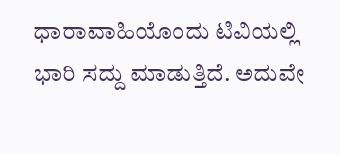ಧಾರಾವಾಹಿಯೊಂದು ಟಿವಿಯಲ್ಲಿ ಭಾರಿ ಸದ್ದು ಮಾಡುತ್ತಿದೆ. ಅದುವೇ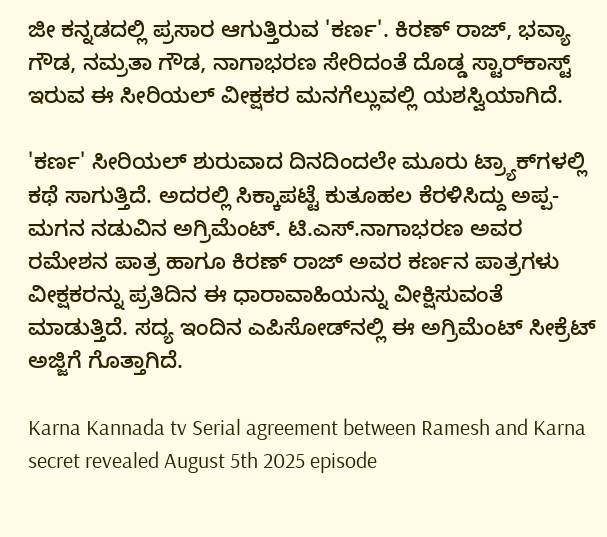ಜೀ ಕನ್ನಡದಲ್ಲಿ ಪ್ರಸಾರ ಆಗುತ್ತಿರುವ 'ಕರ್ಣ'. ಕಿರಣ್ ರಾಜ್, ಭವ್ಯಾ ಗೌಡ, ನಮ್ರತಾ ಗೌಡ, ನಾಗಾಭರಣ ಸೇರಿದಂತೆ ದೊಡ್ಡ ಸ್ಟಾರ್‌ಕಾಸ್ಟ್ ಇರುವ ಈ ಸೀರಿಯಲ್ ವೀಕ್ಷಕರ ಮನಗೆಲ್ಲುವಲ್ಲಿ ಯಶಸ್ವಿಯಾಗಿದೆ.

'ಕರ್ಣ' ಸೀರಿಯಲ್ ಶುರುವಾದ ದಿನದಿಂದಲೇ ಮೂರು ಟ್ರ್ಯಾಕ್‌ಗಳಲ್ಲಿ ಕಥೆ ಸಾಗುತ್ತಿದೆ. ಅದರಲ್ಲಿ ಸಿಕ್ಕಾಪಟ್ಟೆ ಕುತೂಹಲ ಕೆರಳಿಸಿದ್ದು ಅಪ್ಪ-ಮಗನ ನಡುವಿನ ಅಗ್ರಿಮೆಂಟ್. ಟಿ.ಎಸ್.ನಾಗಾಭರಣ ಅವರ ರಮೇಶನ ಪಾತ್ರ ಹಾಗೂ ಕಿರಣ್ ರಾಜ್ ಅವರ ಕರ್ಣನ ಪಾತ್ರಗಳು ವೀಕ್ಷಕರನ್ನು ಪ್ರತಿದಿನ ಈ ಧಾರಾವಾಹಿಯನ್ನು ವೀಕ್ಷಿಸುವಂತೆ ಮಾಡುತ್ತಿದೆ. ಸದ್ಯ ಇಂದಿನ ಎಪಿಸೋಡ್‌ನಲ್ಲಿ ಈ ಅಗ್ರಿಮೆಂಟ್ ಸೀಕ್ರೆಟ್ ಅಜ್ಜಿಗೆ ಗೊತ್ತಾಗಿದೆ.

Karna Kannada tv Serial agreement between Ramesh and Karna secret revealed August 5th 2025 episode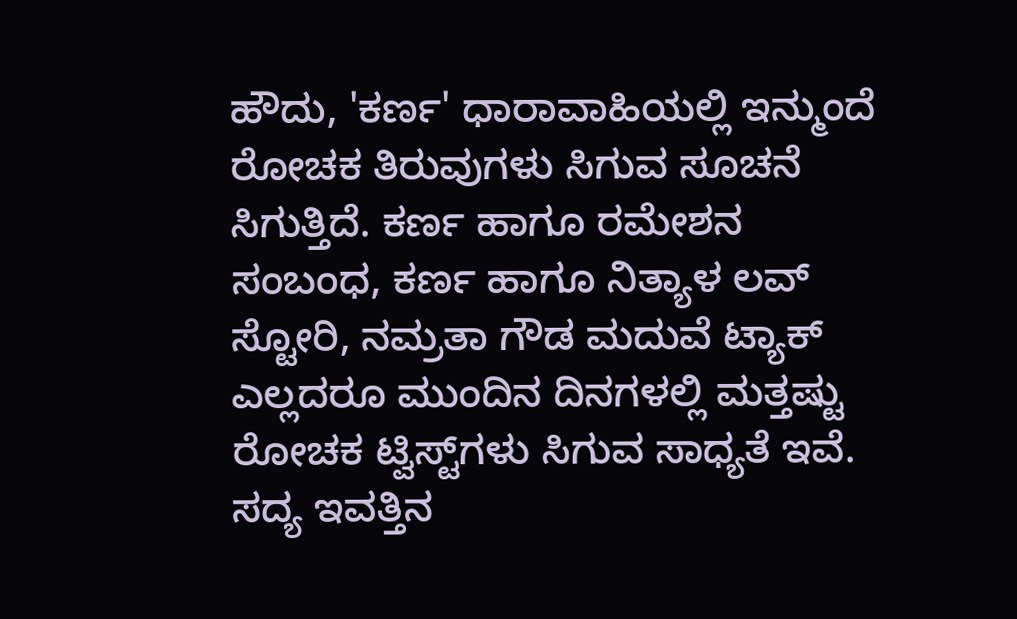ಹೌದು, 'ಕರ್ಣ' ಧಾರಾವಾಹಿಯಲ್ಲಿ ಇನ್ಮುಂದೆ ರೋಚಕ ತಿರುವುಗಳು ಸಿಗುವ ಸೂಚನೆ ಸಿಗುತ್ತಿದೆ. ಕರ್ಣ ಹಾಗೂ ರಮೇಶನ ಸಂಬಂಧ, ಕರ್ಣ ಹಾಗೂ ನಿತ್ಯಾಳ ಲವ್ ಸ್ಟೋರಿ, ನಮ್ರತಾ ಗೌಡ ಮದುವೆ ಟ್ಯಾಕ್ ಎಲ್ಲದರೂ ಮುಂದಿನ ದಿನಗಳಲ್ಲಿ ಮತ್ತಷ್ಟು ರೋಚಕ ಟ್ವಿಸ್ಟ್‌ಗಳು ಸಿಗುವ ಸಾಧ್ಯತೆ ಇವೆ. ಸದ್ಯ ಇವತ್ತಿನ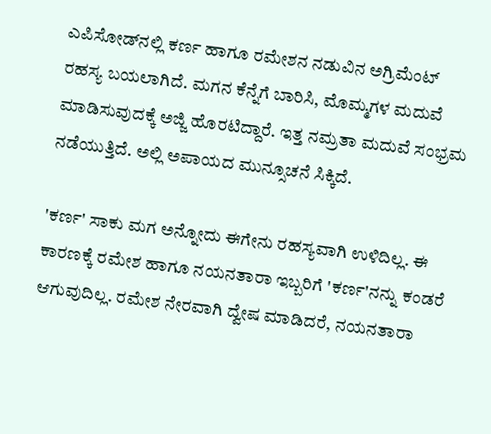ಎಪಿಸೋಡ್‌ನಲ್ಲಿ ಕರ್ಣ ಹಾಗೂ ರಮೇಶನ ನಡುವಿನ ಅಗ್ರಿಮೆಂಟ್ ರಹಸ್ಯ ಬಯಲಾಗಿದೆ. ಮಗನ ಕೆನ್ನೆಗೆ ಬಾರಿಸಿ, ಮೊಮ್ಮಗಳ ಮದುವೆ ಮಾಡಿಸುವುದಕ್ಕೆ ಅಜ್ಜಿ ಹೊರಟಿದ್ದಾರೆ. ಇತ್ತ ನಮ್ರತಾ ಮದುವೆ ಸಂಭ್ರಮ ನಡೆಯುತ್ತಿದೆ. ಅಲ್ಲಿ ಅಪಾಯದ ಮುನ್ಸೂಚನೆ ಸಿಕ್ಕಿದೆ.

'ಕರ್ಣ' ಸಾಕು ಮಗ ಅನ್ನೋದು ಈಗೇನು ರಹಸ್ಯವಾಗಿ ಉಳಿದಿಲ್ಲ. ಈ ಕಾರಣಕ್ಕೆ ರಮೇಶ ಹಾಗೂ ನಯನತಾರಾ ಇಬ್ಬರಿಗೆ 'ಕರ್ಣ'ನನ್ನು ಕಂಡರೆ ಆಗುವುದಿಲ್ಲ. ರಮೇಶ ನೇರವಾಗಿ ದ್ವೇಷ ಮಾಡಿದರೆ, ನಯನತಾರಾ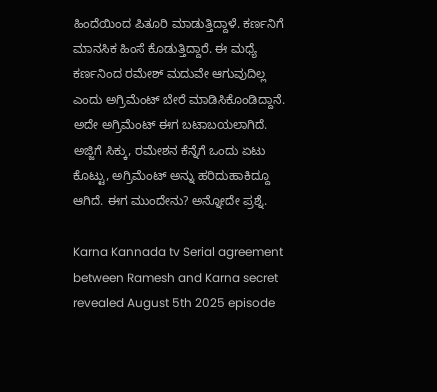ಹಿಂದೆಯಿಂದ ಪಿತೂರಿ ಮಾಡುತ್ತಿದ್ದಾಳೆ. ಕರ್ಣನಿಗೆ ಮಾನಸಿಕ ಹಿಂಸೆ ಕೊಡುತ್ತಿದ್ದಾರೆ. ಈ ಮಧ್ಯೆ ಕರ್ಣನಿಂದ ರಮೇಶ್ ಮದುವೇ ಆಗುವುದಿಲ್ಲ ಎಂದು ಅಗ್ರಿಮೆಂಟ್ ಬೇರೆ ಮಾಡಿಸಿಕೊಂಡಿದ್ದಾನೆ. ಅದೇ ಅಗ್ರಿಮೆಂಟ್ ಈಗ ಬಟಾಬಯಲಾಗಿದೆ. ಅಜ್ಜಿಗೆ ಸಿಕ್ಕು, ರಮೇಶನ ಕೆನ್ನೆಗೆ ಒಂದು ಏಟು ಕೊಟ್ಟು, ಅಗ್ರಿಮೆಂಟ್ ಅನ್ನು ಹರಿದುಹಾಕಿದ್ದೂ ಆಗಿದೆ. ಈಗ ಮುಂದೇನು? ಅನ್ನೋದೇ ಪ್ರಶ್ನೆ.

Karna Kannada tv Serial agreement between Ramesh and Karna secret revealed August 5th 2025 episode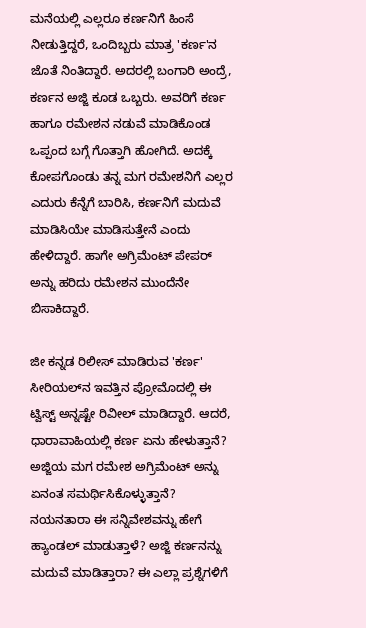ಮನೆಯಲ್ಲಿ ಎಲ್ಲರೂ ಕರ್ಣನಿಗೆ ಹಿಂಸೆ ನೀಡುತ್ತಿದ್ದರೆ, ಒಂದಿಬ್ಬರು ಮಾತ್ರ 'ಕರ್ಣ'ನ ಜೊತೆ ನಿಂತಿದ್ದಾರೆ. ಅದರಲ್ಲಿ ಬಂಗಾರಿ ಅಂದ್ರೆ, ಕರ್ಣನ ಅಜ್ಜಿ ಕೂಡ ಒಬ್ಬರು. ಅವರಿಗೆ ಕರ್ಣ ಹಾಗೂ ರಮೇಶನ ನಡುವೆ ಮಾಡಿಕೊಂಡ ಒಪ್ಪಂದ ಬಗ್ಗೆ ಗೊತ್ತಾಗಿ ಹೋಗಿದೆ. ಅದಕ್ಕೆ ಕೋಪಗೊಂಡು ತನ್ನ ಮಗ ರಮೇಶನಿಗೆ ಎಲ್ಲರ ಎದುರು ಕೆನ್ನೆಗೆ ಬಾರಿಸಿ, ಕರ್ಣನಿಗೆ ಮದುವೆ ಮಾಡಿಸಿಯೇ ಮಾಡಿಸುತ್ತೇನೆ ಎಂದು ಹೇಳಿದ್ದಾರೆ. ಹಾಗೇ ಅಗ್ರಿಮೆಂಟ್ ಪೇಪರ್ ಅನ್ನು ಹರಿದು ರಮೇಶನ ಮುಂದೆನೇ ಬಿಸಾಕಿದ್ದಾರೆ.

ಜೀ ಕನ್ನಡ ರಿಲೀಸ್ ಮಾಡಿರುವ 'ಕರ್ಣ' ಸೀರಿಯಲ್‌ನ ಇವತ್ತಿನ ಪ್ರೋಮೊದಲ್ಲಿ ಈ ಟ್ವಿಸ್ಟ್ ಅನ್ನಷ್ಟೇ ರಿವೀಲ್ ಮಾಡಿದ್ದಾರೆ. ಆದರೆ, ಧಾರಾವಾಹಿಯಲ್ಲಿ ಕರ್ಣ ಏನು ಹೇಳುತ್ತಾನೆ? ಅಜ್ಜಿಯ ಮಗ ರಮೇಶ ಅಗ್ರಿಮೆಂಟ್ ಅನ್ನು ಏನಂತ ಸಮರ್ಥಿಸಿಕೊಳ್ಳುತ್ತಾನೆ? ನಯನತಾರಾ ಈ ಸನ್ನಿವೇಶವನ್ನು ಹೇಗೆ ಹ್ಯಾಂಡಲ್ ಮಾಡುತ್ತಾಳೆ? ಅಜ್ಜಿ ಕರ್ಣನನ್ನು ಮದುವೆ ಮಾಡಿತ್ತಾರಾ? ಈ ಎಲ್ಲಾ ಪ್ರಶ್ನೆಗಳಿಗೆ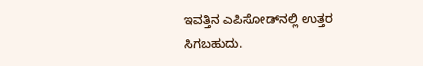ಇವತ್ತಿನ ಎಪಿಸೋಡ್‌ನಲ್ಲಿ ಉತ್ತರ ಸಿಗಬಹುದು.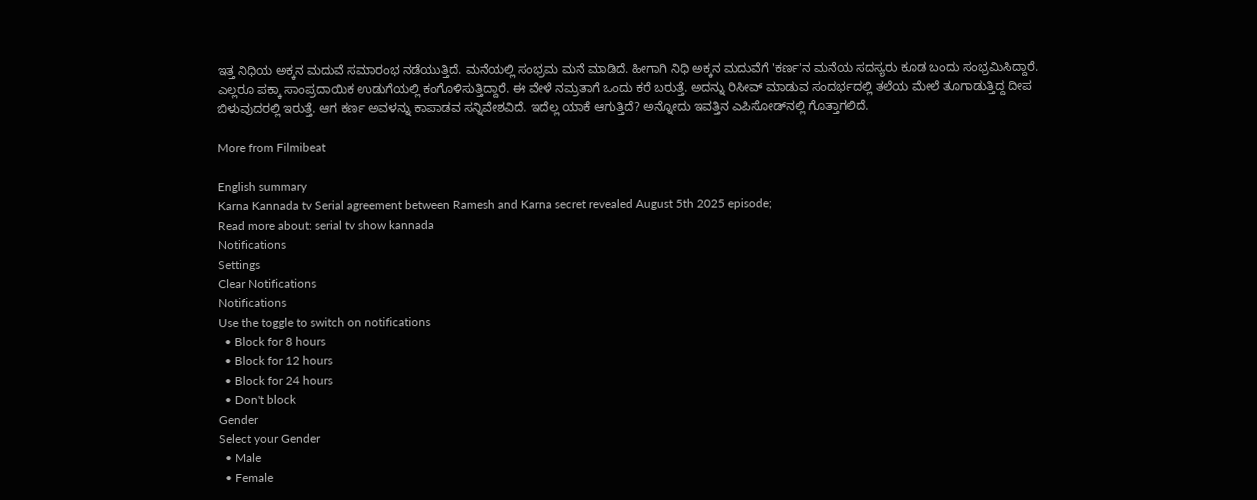ಇತ್ತ ನಿಧಿಯ ಅಕ್ಕನ ಮದುವೆ ಸಮಾರಂಭ ನಡೆಯುತ್ತಿದೆ. ಮನೆಯಲ್ಲಿ ಸಂಭ್ರಮ ಮನೆ ಮಾಡಿದೆ. ಹೀಗಾಗಿ ನಿಧಿ ಅಕ್ಕನ ಮದುವೆಗೆ 'ಕರ್ಣ'ನ ಮನೆಯ ಸದಸ್ಯರು ಕೂಡ ಬಂದು ಸಂಭ್ರಮಿಸಿದ್ದಾರೆ. ಎಲ್ಲರೂ ಪಕ್ಕಾ ಸಾಂಪ್ರದಾಯಿಕ ಉಡುಗೆಯಲ್ಲಿ ಕಂಗೊಳಿಸುತ್ತಿದ್ದಾರೆ. ಈ ವೇಳೆ ನಮ್ರತಾಗೆ ಒಂದು ಕರೆ ಬರುತ್ತೆ. ಅದನ್ನು ರಿಸೀವ್ ಮಾಡುವ ಸಂದರ್ಭದಲ್ಲಿ ತಲೆಯ ಮೇಲೆ ತೂಗಾಡುತ್ತಿದ್ದ ದೀಪ ಬಿಳುವುದರಲ್ಲಿ ಇರುತ್ತೆ. ಆಗ ಕರ್ಣ ಅವಳನ್ನು ಕಾಪಾಡವ ಸನ್ನಿವೇಶವಿದೆ. ಇದೆಲ್ಲ ಯಾಕೆ ಆಗುತ್ತಿದೆ? ಅನ್ನೋದು ಇವತ್ತಿನ ಎಪಿಸೋಡ್‌ನಲ್ಲಿ ಗೊತ್ತಾಗಲಿದೆ.

More from Filmibeat

English summary
Karna Kannada tv Serial agreement between Ramesh and Karna secret revealed August 5th 2025 episode;
Read more about: serial tv show kannada
Notifications
Settings
Clear Notifications
Notifications
Use the toggle to switch on notifications
  • Block for 8 hours
  • Block for 12 hours
  • Block for 24 hours
  • Don't block
Gender
Select your Gender
  • Male
  • Female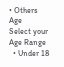• Others
Age
Select your Age Range
  • Under 18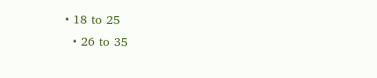• 18 to 25
  • 26 to 35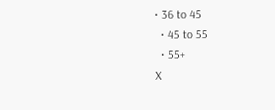• 36 to 45
  • 45 to 55
  • 55+
X